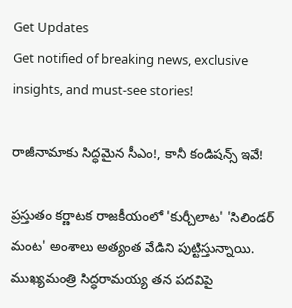Get Updates
Get notified of breaking news, exclusive insights, and must-see stories!

రాజీనామాకు సిద్ధమైన సీఎం!, కానీ కండిషన్స్ ఇవే!

ప్రస్తుతం కర్ణాటక రాజకీయంలో 'కుర్చీలాట' 'సిలిండర్ మంట' అంశాలు అత్యంత వేడిని పుట్టిస్తున్నాయి. ముఖ్యమంత్రి సిద్ధరామయ్య తన పదవిపై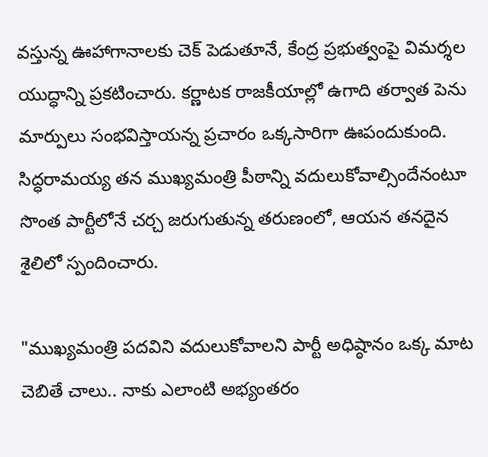వస్తున్న ఊహాగానాలకు చెక్ పెడుతూనే, కేంద్ర ప్రభుత్వంపై విమర్శల యుద్ధాన్ని ప్రకటించారు. కర్ణాటక రాజకీయాల్లో ఉగాది తర్వాత పెను మార్పులు సంభవిస్తాయన్న ప్రచారం ఒక్కసారిగా ఊపందుకుంది. సిద్ధరామయ్య తన ముఖ్యమంత్రి పీఠాన్ని వదులుకోవాల్సిందేనంటూ సొంత పార్టీలోనే చర్చ జరుగుతున్న తరుణంలో, ఆయన తనదైన శైలిలో స్పందించారు.

"ముఖ్యమంత్రి పదవిని వదులుకోవాలని పార్టీ అధిష్ఠానం ఒక్క మాట చెబితే చాలు.. నాకు ఎలాంటి అభ్యంతరం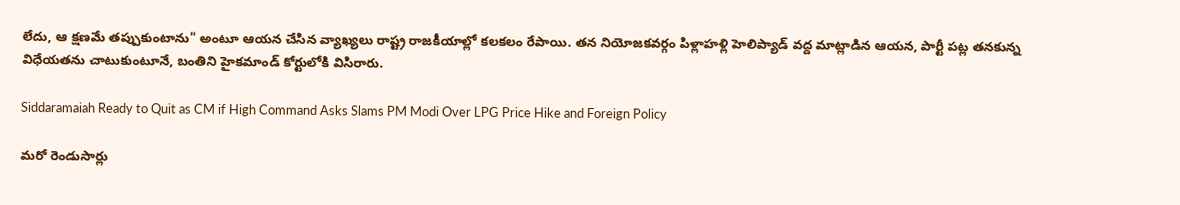లేదు, ఆ క్షణమే తప్పుకుంటాను" అంటూ ఆయన చేసిన వ్యాఖ్యలు రాష్ట్ర రాజకీయాల్లో కలకలం రేపాయి. తన నియోజకవర్గం పిళ్లాహళ్లి హెలిప్యాడ్ వద్ద మాట్లాడిన ఆయన, పార్టీ పట్ల తనకున్న విధేయతను చాటుకుంటూనే, బంతిని హైకమాండ్ కోర్టులోకి విసిరారు.

Siddaramaiah Ready to Quit as CM if High Command Asks Slams PM Modi Over LPG Price Hike and Foreign Policy

మరో రెండుసార్లు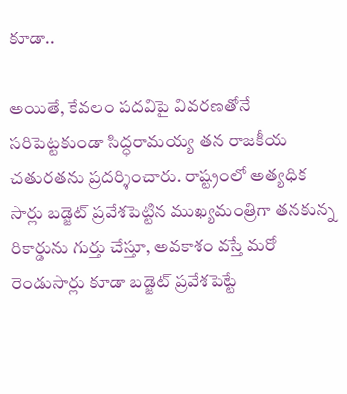కూడా..

అయితే, కేవలం పదవిపై వివరణతోనే సరిపెట్టకుండా సిద్ధరామయ్య తన రాజకీయ చతురతను ప్రదర్శించారు. రాష్ట్రంలో అత్యధిక సార్లు బడ్జెట్ ప్రవేశపెట్టిన ముఖ్యమంత్రిగా తనకున్న రికార్డును గుర్తు చేస్తూ, అవకాశం వస్తే మరో రెండుసార్లు కూడా బడ్జెట్ ప్రవేశపెట్టే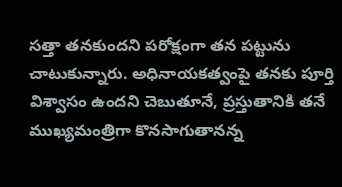సత్తా తనకుందని పరోక్షంగా తన పట్టును చాటుకున్నారు. అధినాయకత్వంపై తనకు పూర్తి విశ్వాసం ఉందని చెబుతూనే, ప్రస్తుతానికి తనే ముఖ్యమంత్రిగా కొనసాగుతానన్న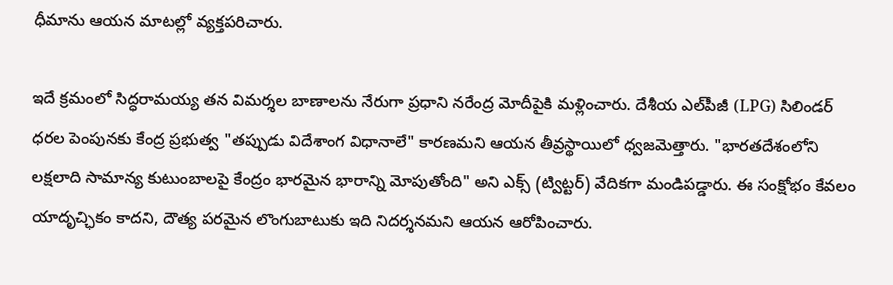ధీమాను ఆయన మాటల్లో వ్యక్తపరిచారు.

ఇదే క్రమంలో సిద్ధరామయ్య తన విమర్శల బాణాలను నేరుగా ప్రధాని నరేంద్ర మోదీపైకి మళ్లించారు. దేశీయ ఎల్‌పీజీ (LPG) సిలిండర్ ధరల పెంపునకు కేంద్ర ప్రభుత్వ "తప్పుడు విదేశాంగ విధానాలే" కారణమని ఆయన తీవ్రస్థాయిలో ధ్వజమెత్తారు. "భారతదేశంలోని లక్షలాది సామాన్య కుటుంబాలపై కేంద్రం భారమైన భారాన్ని మోపుతోంది" అని ఎక్స్ (ట్విట్టర్) వేదికగా మండిపడ్డారు. ఈ సంక్షోభం కేవలం యాదృచ్ఛికం కాదని, దౌత్య పరమైన లొంగుబాటుకు ఇది నిదర్శనమని ఆయన ఆరోపించారు.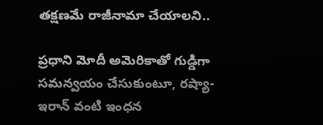తక్షణమే రాజీనామా చేయాలని..

ప్రధాని మోదీ అమెరికాతో గుడ్డిగా సమన్వయం చేసుకుంటూ, రష్యా- ఇరాన్ వంటి ఇంధన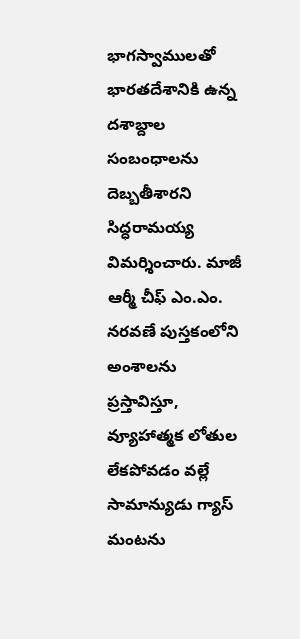భాగస్వాములతో భారతదేశానికి ఉన్న దశాబ్దాల సంబంధాలను దెబ్బతీశారని సిద్ధరామయ్య విమర్శించారు. మాజీ ఆర్మీ చీఫ్ ఎం.ఎం. నరవణే పుస్తకంలోని అంశాలను ప్రస్తావిస్తూ, వ్యూహాత్మక లోతుల లేకపోవడం వల్లే సామాన్యుడు గ్యాస్ మంటను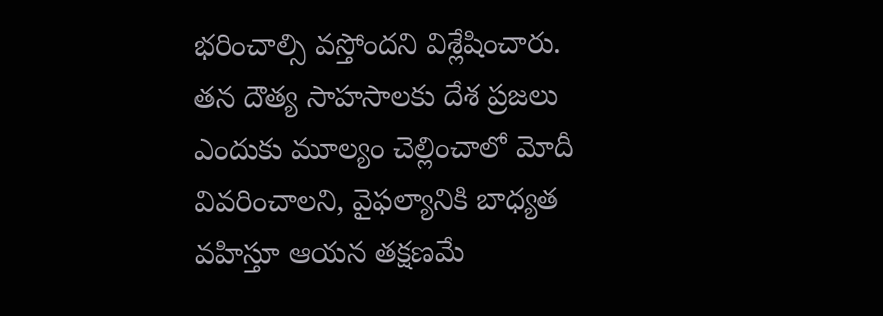భరించాల్సి వస్తోందని విశ్లేషించారు. తన దౌత్య సాహసాలకు దేశ ప్రజలు ఎందుకు మూల్యం చెల్లించాలో మోదీ వివరించాలని, వైఫల్యానికి బాధ్యత వహిస్తూ ఆయన తక్షణమే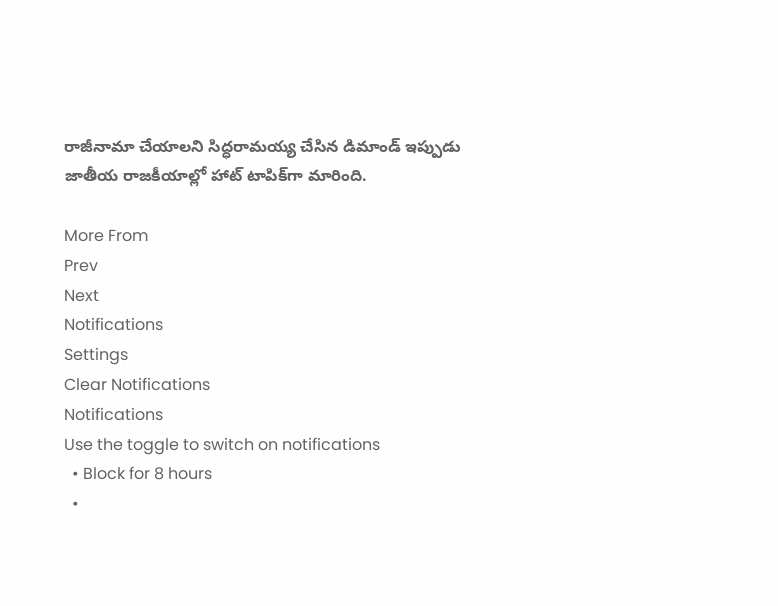రాజీనామా చేయాలని సిద్ధరామయ్య చేసిన డిమాండ్ ఇప్పుడు జాతీయ రాజకీయాల్లో హాట్ టాపిక్‌గా మారింది.

More From
Prev
Next
Notifications
Settings
Clear Notifications
Notifications
Use the toggle to switch on notifications
  • Block for 8 hours
  •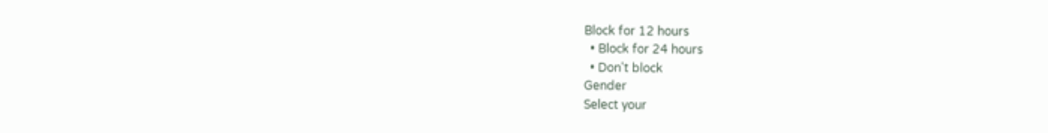Block for 12 hours
  • Block for 24 hours
  • Don't block
Gender
Select your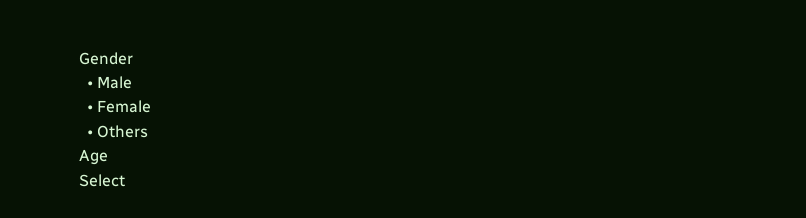Gender
  • Male
  • Female
  • Others
Age
Select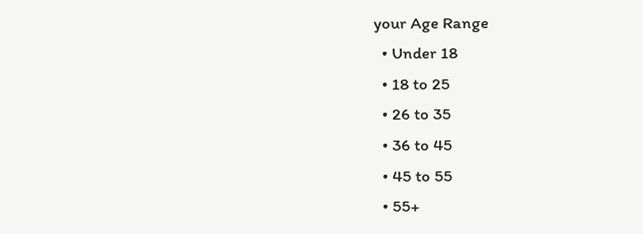your Age Range
  • Under 18
  • 18 to 25
  • 26 to 35
  • 36 to 45
  • 45 to 55
  • 55+